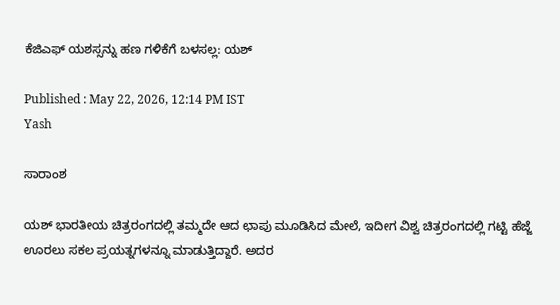ಕೆಜಿಎಫ್‌ ಯಶಸ್ಸನ್ನು ಹಣ ಗಳಿಕೆಗೆ ಬಳಸಲ್ಲ: ಯಶ್

Published : May 22, 2026, 12:14 PM IST
Yash

ಸಾರಾಂಶ

ಯಶ್ ಭಾರತೀಯ ಚಿತ್ರರಂಗದಲ್ಲಿ ತಮ್ಮದೇ ಆದ ಛಾಪು ಮೂಡಿಸಿದ ಮೇಲೆ, ಇದೀಗ ವಿಶ್ವ ಚಿತ್ರರಂಗದಲ್ಲಿ ಗಟ್ಟಿ ಹೆಜ್ಜೆ ಊರಲು ಸಕಲ ಪ್ರಯತ್ನಗಳನ್ನೂ ಮಾಡುತ್ತಿದ್ದಾರೆ. ಅದರ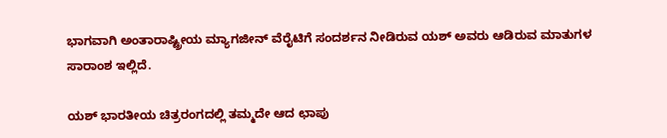ಭಾಗವಾಗಿ ಅಂತಾರಾಷ್ಟ್ರೀಯ ಮ್ಯಾಗಜೀನ್ ವೆರೈಟಿಗೆ ಸಂದರ್ಶನ ನೀಡಿರುವ ಯಶ್ ಅವರು ಆಡಿರುವ ಮಾತುಗಳ ಸಾರಾಂಶ ಇಲ್ಲಿದೆ.

ಯಶ್ ಭಾರತೀಯ ಚಿತ್ರರಂಗದಲ್ಲಿ ತಮ್ಮದೇ ಆದ ಛಾಪು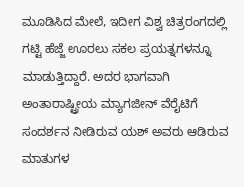ಮೂಡಿಸಿದ ಮೇಲೆ, ಇದೀಗ ವಿಶ್ವ ಚಿತ್ರರಂಗದಲ್ಲಿ ಗಟ್ಟಿ ಹೆಜ್ಜೆ ಊರಲು ಸಕಲ ಪ್ರಯತ್ನಗಳನ್ನೂ ಮಾಡುತ್ತಿದ್ದಾರೆ. ಅದರ ಭಾಗವಾಗಿ ಅಂತಾರಾಷ್ಟ್ರೀಯ ಮ್ಯಾಗಜೀನ್ ವೆರೈಟಿಗೆ ಸಂದರ್ಶನ ನೀಡಿರುವ ಯಶ್ ಅವರು ಆಡಿರುವ ಮಾತುಗಳ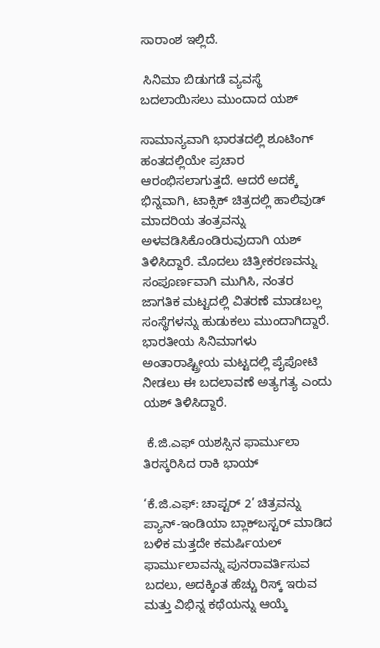ಸಾರಾಂಶ ಇಲ್ಲಿದೆ.

 ಸಿನಿಮಾ ಬಿಡುಗಡೆ ವ್ಯವಸ್ಥೆ ಬದಲಾಯಿಸಲು ಮುಂದಾದ ಯಶ್

ಸಾಮಾನ್ಯವಾಗಿ ಭಾರತದಲ್ಲಿ ಶೂಟಿಂಗ್ ಹಂತದಲ್ಲಿಯೇ ಪ್ರಚಾರ ಆರಂಭಿಸಲಾಗುತ್ತದೆ. ಆದರೆ ಅದಕ್ಕೆ ಭಿನ್ನವಾಗಿ, ಟಾಕ್ಸಿಕ್ ಚಿತ್ರದಲ್ಲಿ ಹಾಲಿವುಡ್ ಮಾದರಿಯ ತಂತ್ರವನ್ನು ಅಳವಡಿಸಿಕೊಂಡಿರುವುದಾಗಿ ಯಶ್ ತಿಳಿಸಿದ್ದಾರೆ. ಮೊದಲು ಚಿತ್ರೀಕರಣವನ್ನು ಸಂಪೂರ್ಣವಾಗಿ ಮುಗಿಸಿ, ನಂತರ ಜಾಗತಿಕ ಮಟ್ಟದಲ್ಲಿ ವಿತರಣೆ ಮಾಡಬಲ್ಲ ಸಂಸ್ಥೆಗಳನ್ನು ಹುಡುಕಲು ಮುಂದಾಗಿದ್ದಾರೆ. ಭಾರತೀಯ ಸಿನಿಮಾಗಳು ಅಂತಾರಾಷ್ಟ್ರೀಯ ಮಟ್ಟದಲ್ಲಿ ಪೈಪೋಟಿ ನೀಡಲು ಈ ಬದಲಾವಣೆ ಅತ್ಯಗತ್ಯ ಎಂದು ಯಶ್ ತಿಳಿಸಿದ್ದಾರೆ.

 ಕೆ.ಜಿ.ಎಫ್ ಯಶಸ್ಸಿನ ಫಾರ್ಮುಲಾ ತಿರಸ್ಕರಿಸಿದ ರಾಕಿ ಭಾಯ್

‘ಕೆ.ಜಿ.ಎಫ್: ಚಾಪ್ಟರ್ 2’ ಚಿತ್ರವನ್ನು ಪ್ಯಾನ್-ಇಂಡಿಯಾ ಬ್ಲಾಕ್‌ಬಸ್ಟರ್ ಮಾಡಿದ ಬಳಿಕ ಮತ್ತದೇ ಕಮರ್ಷಿಯಲ್ ಫಾರ್ಮುಲಾವನ್ನು ಪುನರಾವರ್ತಿಸುವ ಬದಲು, ಅದಕ್ಕಿಂತ ಹೆಚ್ಚು ರಿಸ್ಕ್ ಇರುವ ಮತ್ತು ವಿಭಿನ್ನ ಕಥೆಯನ್ನು ಆಯ್ಕೆ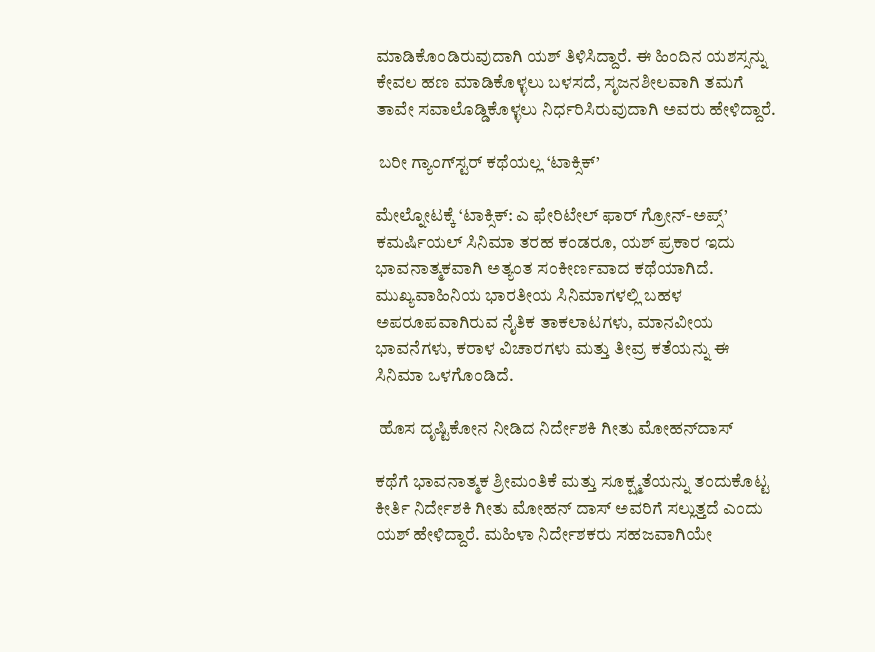ಮಾಡಿಕೊಂಡಿರುವುದಾಗಿ ಯಶ್ ತಿಳಿಸಿದ್ದಾರೆ. ಈ ಹಿಂದಿನ ಯಶಸ್ಸನ್ನು ಕೇವಲ ಹಣ ಮಾಡಿಕೊಳ್ಳಲು ಬಳಸದೆ, ಸೃಜನಶೀಲವಾಗಿ ತಮಗೆ ತಾವೇ ಸವಾಲೊಡ್ಡಿಕೊಳ್ಳಲು ನಿರ್ಧರಿಸಿರುವುದಾಗಿ ಅವರು ಹೇಳಿದ್ದಾರೆ.

 ಬರೀ ಗ್ಯಾಂಗ್‌ಸ್ಟರ್ ಕಥೆಯಲ್ಲ ‘ಟಾಕ್ಸಿಕ್’

ಮೇಲ್ನೋಟಕ್ಕೆ ‘ಟಾಕ್ಸಿಕ್: ಎ ಫೇರಿಟೇಲ್ ಫಾರ್ ಗ್ರೋನ್-ಅಪ್ಸ್’ ಕಮರ್ಷಿಯಲ್ ಸಿನಿಮಾ ತರಹ ಕಂಡರೂ, ಯಶ್ ಪ್ರಕಾರ ಇದು ಭಾವನಾತ್ಮಕವಾಗಿ ಅತ್ಯಂತ ಸಂಕೀರ್ಣವಾದ ಕಥೆಯಾಗಿದೆ. ಮುಖ್ಯವಾಹಿನಿಯ ಭಾರತೀಯ ಸಿನಿಮಾಗಳಲ್ಲಿ ಬಹಳ ಅಪರೂಪವಾಗಿರುವ ನೈತಿಕ ತಾಕಲಾಟಗಳು, ಮಾನವೀಯ ಭಾವನೆಗಳು, ಕರಾಳ ವಿಚಾರಗಳು ಮತ್ತು ತೀವ್ರ ಕತೆಯನ್ನು ಈ ಸಿನಿಮಾ ಒಳಗೊಂಡಿದೆ.

 ಹೊಸ ದೃಷ್ಟಿಕೋನ ನೀಡಿದ ನಿರ್ದೇಶಕಿ ಗೀತು ಮೋಹನ್‌ದಾಸ್

ಕಥೆಗೆ ಭಾವನಾತ್ಮಕ ಶ್ರೀಮಂತಿಕೆ ಮತ್ತು ಸೂಕ್ಷ್ಮತೆಯನ್ನು ತಂದುಕೊಟ್ಟ ಕೀರ್ತಿ ನಿರ್ದೇಶಕಿ ಗೀತು ಮೋಹನ್ ದಾಸ್ ಅವರಿಗೆ ಸಲ್ಲುತ್ತದೆ ಎಂದು ಯಶ್ ಹೇಳಿದ್ದಾರೆ. ಮಹಿಳಾ ನಿರ್ದೇಶಕರು ಸಹಜವಾಗಿಯೇ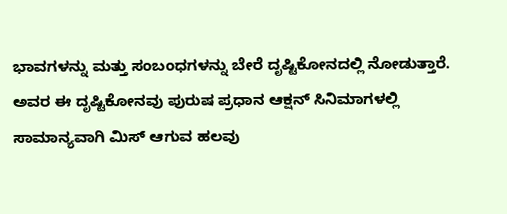ಭಾವಗಳನ್ನು ಮತ್ತು ಸಂಬಂಧಗಳನ್ನು ಬೇರೆ ದೃಷ್ಟಿಕೋನದಲ್ಲಿ ನೋಡುತ್ತಾರೆ. ಅವರ ಈ ದೃಷ್ಟಿಕೋನವು ಪುರುಷ ಪ್ರಧಾನ ಆಕ್ಷನ್ ಸಿನಿಮಾಗಳಲ್ಲಿ ಸಾಮಾನ್ಯವಾಗಿ ಮಿಸ್ ಆಗುವ ಹಲವು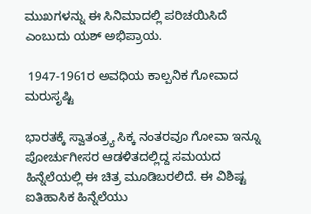ಮುಖಗಳನ್ನು ಈ ಸಿನಿಮಾದಲ್ಲಿ ಪರಿಚಯಿಸಿದೆ ಎಂಬುದು ಯಶ್ ಅಭಿಪ್ರಾಯ.

 1947-1961ರ ಅವಧಿಯ ಕಾಲ್ಪನಿಕ ಗೋವಾದ ಮರುಸೃಷ್ಟಿ

ಭಾರತಕ್ಕೆ ಸ್ವಾತಂತ್ರ್ಯ ಸಿಕ್ಕ ನಂತರವೂ ಗೋವಾ ಇನ್ನೂ ಪೋರ್ಚುಗೀಸರ ಆಡಳಿತದಲ್ಲಿದ್ದ ಸಮಯದ ಹಿನ್ನೆಲೆಯಲ್ಲಿ ಈ ಚಿತ್ರ ಮೂಡಿಬರಲಿದೆ. ಈ ವಿಶಿಷ್ಟ ಐತಿಹಾಸಿಕ ಹಿನ್ನೆಲೆಯು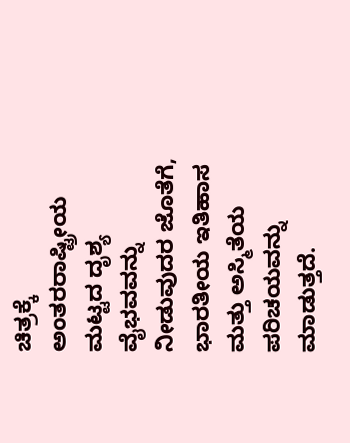ಚಿತ್ರಕ್ಕೆ ಅಂತರರಾಷ್ಟ್ರೀಯ ಮಟ್ಟದ ದೃಶ್ಯ ವೈಭವವನ್ನು ನೀಡುವುದರ ಜೊತೆಗೆ, ಭಾರತೀಯ ಇತಿಹಾಸ ಮತ್ತು ಅಸ್ಮಿತೆಯ ಪರಿಚಯವನ್ನು ಮಾಡುತ್ತದೆ.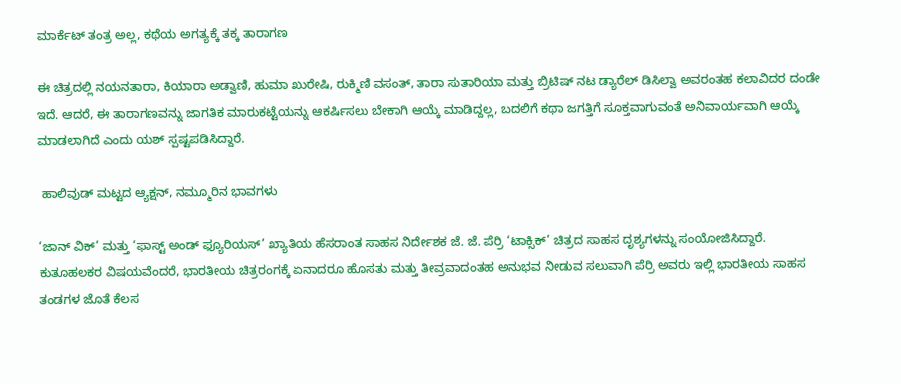ಮಾರ್ಕೆಟ್ ತಂತ್ರ ಅಲ್ಲ, ಕಥೆಯ ಅಗತ್ಯಕ್ಕೆ ತಕ್ಕ ತಾರಾಗಣ

ಈ ಚಿತ್ರದಲ್ಲಿ ನಯನತಾರಾ, ಕಿಯಾರಾ ಅಡ್ವಾಣಿ, ಹುಮಾ ಖುರೇಷಿ, ರುಕ್ಮಿಣಿ ವಸಂತ್, ತಾರಾ ಸುತಾರಿಯಾ ಮತ್ತು ಬ್ರಿಟಿಷ್ ನಟ ಡ್ಯಾರೆಲ್ ಡಿಸಿಲ್ವಾ ಅವರಂತಹ ಕಲಾವಿದರ ದಂಡೇ ಇದೆ. ಆದರೆ, ಈ ತಾರಾಗಣವನ್ನು ಜಾಗತಿಕ ಮಾರುಕಟ್ಟೆಯನ್ನು ಆಕರ್ಷಿಸಲು ಬೇಕಾಗಿ ಆಯ್ಕೆ ಮಾಡಿದ್ದಲ್ಲ, ಬದಲಿಗೆ ಕಥಾ ಜಗತ್ತಿಗೆ ಸೂಕ್ತವಾಗುವಂತೆ ಅನಿವಾರ್ಯವಾಗಿ ಆಯ್ಕೆ ಮಾಡಲಾಗಿದೆ ಎಂದು ಯಶ್ ಸ್ಪಷ್ಟಪಡಿಸಿದ್ದಾರೆ.

 ಹಾಲಿವುಡ್ ಮಟ್ಟದ ಆ್ಯಕ್ಷನ್, ನಮ್ಮೂರಿನ ಭಾವಗಳು

‘ಜಾನ್ ವಿಕ್’ ಮತ್ತು ‘ಫಾಸ್ಟ್ ಅಂಡ್ ಫ್ಯೂರಿಯಸ್’ ಖ್ಯಾತಿಯ ಹೆಸರಾಂತ ಸಾಹಸ ನಿರ್ದೇಶಕ ಜೆ. ಜೆ. ಪೆರ್ರಿ ‘ಟಾಕ್ಸಿಕ್’ ಚಿತ್ರದ ಸಾಹಸ ದೃಶ್ಯಗಳನ್ನು ಸಂಯೋಜಿಸಿದ್ದಾರೆ. ಕುತೂಹಲಕರ ವಿಷಯವೆಂದರೆ, ಭಾರತೀಯ ಚಿತ್ರರಂಗಕ್ಕೆ ಏನಾದರೂ ಹೊಸತು ಮತ್ತು ತೀವ್ರವಾದಂತಹ ಅನುಭವ ನೀಡುವ ಸಲುವಾಗಿ ಪೆರ್ರಿ ಅವರು ಇಲ್ಲಿ ಭಾರತೀಯ ಸಾಹಸ ತಂಡಗಳ ಜೊತೆ ಕೆಲಸ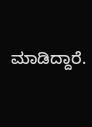ಮಾಡಿದ್ದಾರೆ.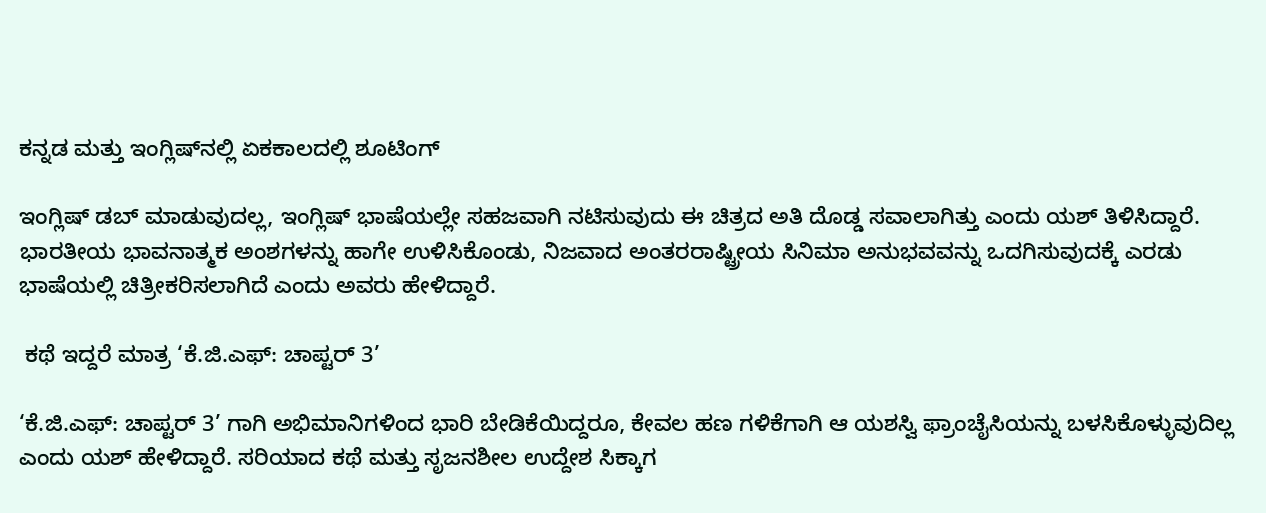ಕನ್ನಡ ಮತ್ತು ಇಂಗ್ಲಿಷ್‌ನಲ್ಲಿ ಏಕಕಾಲದಲ್ಲಿ ಶೂಟಿಂಗ್

ಇಂಗ್ಲಿಷ್ ಡಬ್ ಮಾಡುವುದಲ್ಲ, ಇಂಗ್ಲಿಷ್ ಭಾಷೆಯಲ್ಲೇ ಸಹಜವಾಗಿ ನಟಿಸುವುದು ಈ ಚಿತ್ರದ ಅತಿ ದೊಡ್ಡ ಸವಾಲಾಗಿತ್ತು ಎಂದು ಯಶ್ ತಿಳಿಸಿದ್ದಾರೆ. ಭಾರತೀಯ ಭಾವನಾತ್ಮಕ ಅಂಶಗಳನ್ನು ಹಾಗೇ ಉಳಿಸಿಕೊಂಡು, ನಿಜವಾದ ಅಂತರರಾಷ್ಟ್ರೀಯ ಸಿನಿಮಾ ಅನುಭವವನ್ನು ಒದಗಿಸುವುದಕ್ಕೆ ಎರಡು ಭಾಷೆಯಲ್ಲಿ ಚಿತ್ರೀಕರಿಸಲಾಗಿದೆ ಎಂದು ಅವರು ಹೇಳಿದ್ದಾರೆ.

 ಕಥೆ ಇದ್ದರೆ ಮಾತ್ರ ‘ಕೆ.ಜಿ.ಎಫ್: ಚಾಪ್ಟರ್ 3’

‘ಕೆ.ಜಿ.ಎಫ್: ಚಾಪ್ಟರ್ 3’ ಗಾಗಿ ಅಭಿಮಾನಿಗಳಿಂದ ಭಾರಿ ಬೇಡಿಕೆಯಿದ್ದರೂ, ಕೇವಲ ಹಣ ಗಳಿಕೆಗಾಗಿ ಆ ಯಶಸ್ವಿ ಫ್ರಾಂಚೈಸಿಯನ್ನು ಬಳಸಿಕೊಳ್ಳುವುದಿಲ್ಲ ಎಂದು ಯಶ್ ಹೇಳಿದ್ದಾರೆ. ಸರಿಯಾದ ಕಥೆ ಮತ್ತು ಸೃಜನಶೀಲ ಉದ್ದೇಶ ಸಿಕ್ಕಾಗ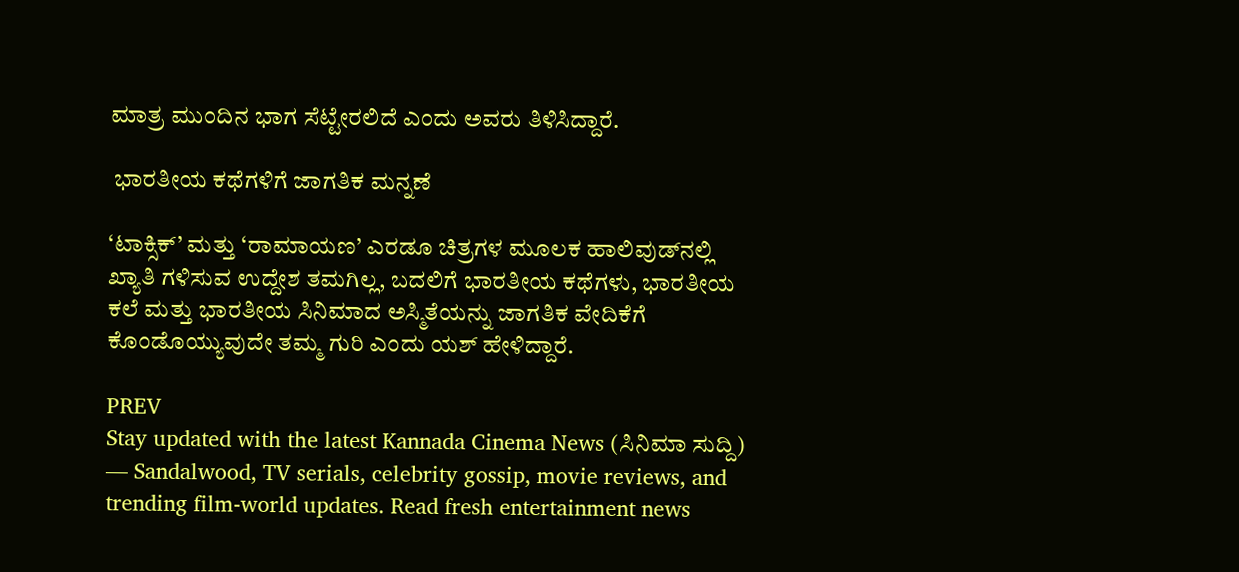ಮಾತ್ರ ಮುಂದಿನ ಭಾಗ ಸೆಟ್ಟೇರಲಿದೆ ಎಂದು ಅವರು ತಿಳಿಸಿದ್ದಾರೆ.

 ಭಾರತೀಯ ಕಥೆಗಳಿಗೆ ಜಾಗತಿಕ ಮನ್ನಣೆ

‘ಟಾಕ್ಸಿಕ್’ ಮತ್ತು ‘ರಾಮಾಯಣ’ ಎರಡೂ ಚಿತ್ರಗಳ ಮೂಲಕ ಹಾಲಿವುಡ್‌ನಲ್ಲಿ ಖ್ಯಾತಿ ಗಳಿಸುವ ಉದ್ದೇಶ ತಮಗಿಲ್ಲ, ಬದಲಿಗೆ ಭಾರತೀಯ ಕಥೆಗಳು, ಭಾರತೀಯ ಕಲೆ ಮತ್ತು ಭಾರತೀಯ ಸಿನಿಮಾದ ಅಸ್ಮಿತೆಯನ್ನು ಜಾಗತಿಕ ವೇದಿಕೆಗೆ ಕೊಂಡೊಯ್ಯುವುದೇ ತಮ್ಮ ಗುರಿ ಎಂದು ಯಶ್ ಹೇಳಿದ್ದಾರೆ.

PREV
Stay updated with the latest Kannada Cinema News (ಸಿನಿಮಾ ಸುದ್ದಿ) — Sandalwood, TV serials, celebrity gossip, movie reviews, and trending film-world updates. Read fresh entertainment news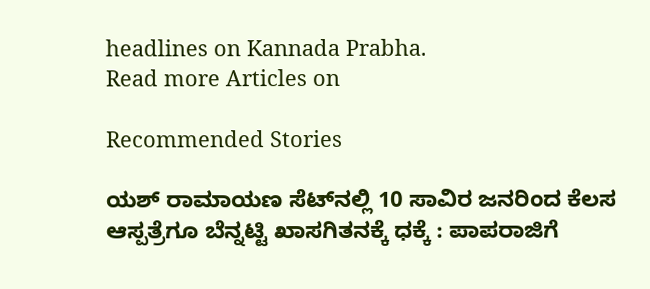headlines on Kannada Prabha.
Read more Articles on

Recommended Stories

ಯಶ್ ರಾಮಾಯಣ ಸೆಟ್‌ನಲ್ಲಿ 10 ಸಾವಿರ ಜನರಿಂದ ಕೆಲಸ
ಆಸ್ಪತ್ರೆಗೂ ಬೆನ್ನಟ್ಟಿ ಖಾಸಗಿತನಕ್ಕೆ ಧಕ್ಕೆ : ಪಾಪರಾಜಿಗೆ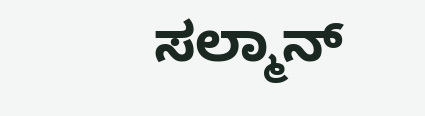ಸಲ್ಮಾನ್‌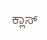ಕ್ಲಾಸ್‌